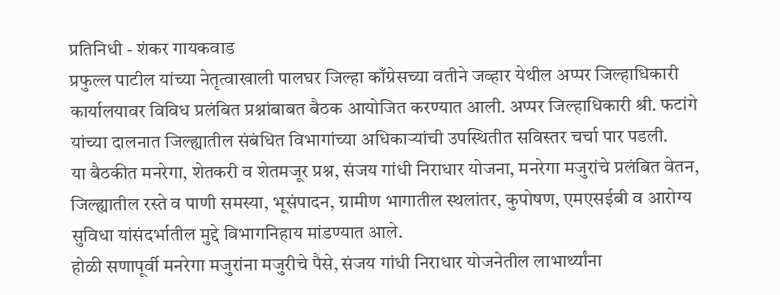प्रतिनिधी - शंकर गायकवाड
प्रफुल्ल पाटील यांच्या नेतृत्वाखाली पालघर जिल्हा काँग्रेसच्या वतीने जव्हार येथील अप्पर जिल्हाधिकारी कार्यालयावर विविध प्रलंबित प्रश्नांबाबत बैठक आयोजित करण्यात आली. अप्पर जिल्हाधिकारी श्री. फटांगे यांच्या दालनात जिल्ह्यातील संबंधित विभागांच्या अधिकाऱ्यांची उपस्थितीत सविस्तर चर्चा पार पडली.
या बैठकीत मनरेगा, शेतकरी व शेतमजूर प्रश्न, संजय गांधी निराधार योजना, मनरेगा मजुरांचे प्रलंबित वेतन, जिल्ह्यातील रस्ते व पाणी समस्या, भूसंपादन, ग्रामीण भागातील स्थलांतर, कुपोषण, एमएसईबी व आरोग्य सुविधा यांसंदर्भातील मुद्दे विभागनिहाय मांडण्यात आले.
होळी सणापूर्वी मनरेगा मजुरांना मजुरीचे पैसे, संजय गांधी निराधार योजनेतील लाभार्थ्यांना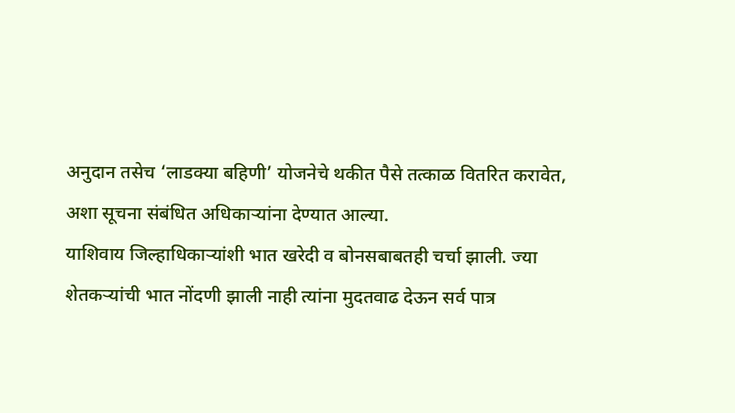अनुदान तसेच ‘लाडक्या बहिणी’ योजनेचे थकीत पैसे तत्काळ वितरित करावेत, अशा सूचना संबंधित अधिकाऱ्यांना देण्यात आल्या.
याशिवाय जिल्हाधिकाऱ्यांशी भात खरेदी व बोनसबाबतही चर्चा झाली. ज्या शेतकऱ्यांची भात नोंदणी झाली नाही त्यांना मुदतवाढ देऊन सर्व पात्र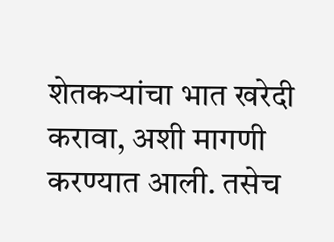शेतकऱ्यांचा भात खरेदी करावा, अशी मागणी करण्यात आली. तसेच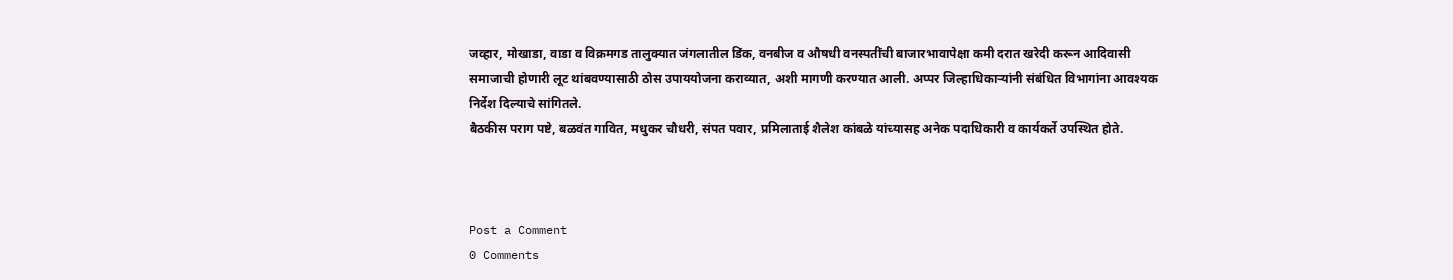जव्हार, मोखाडा, वाडा व विक्रमगड तालुक्यात जंगलातील डिंक, वनबीज व औषधी वनस्पतींची बाजारभावापेक्षा कमी दरात खरेदी करून आदिवासी समाजाची होणारी लूट थांबवण्यासाठी ठोस उपाययोजना कराव्यात, अशी मागणी करण्यात आली. अप्पर जिल्हाधिकाऱ्यांनी संबंधित विभागांना आवश्यक निर्देश दिल्याचे सांगितले.
बैठकीस पराग पष्टे, बळवंत गावित, मधुकर चौधरी, संपत पवार, प्रमिलाताई शैलेश कांबळे यांच्यासह अनेक पदाधिकारी व कार्यकर्ते उपस्थित होते.



Post a Comment
0 Comments